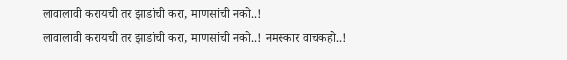लावालावी करायची तर झाडांची करा, माणसांची नको..!
लावालावी करायची तर झाडांची करा, माणसांची नको..! नमस्कार वाचकहो..!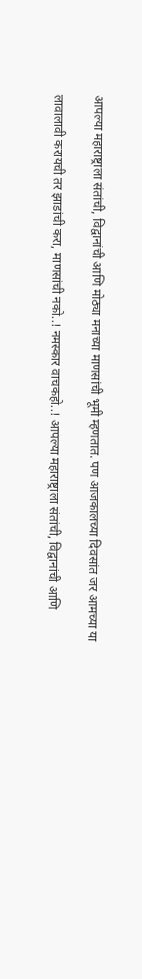आपल्या महाराष्ट्राला संतांची, विद्वानांची आणि मोठ्या मनाच्या माणसांची भूमी म्हणतात. पण आजकालच्या दिवसांत जर आमच्या या

लावालावी करायची तर झाडांची करा, माणसांची नको..! नमस्कार वाचकहो..! आपल्या महाराष्ट्राला संतांची, विद्वानांची आणि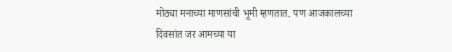मोठ्या मनाच्या माणसांची भूमी म्हणतात. पण आजकालच्या दिवसांत जर आमच्या या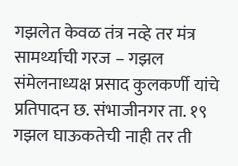गझलेत केवळ तंत्र नव्हे तर मंत्र सामर्थ्याची गरज – गझल संमेलनाध्यक्ष प्रसाद कुलकर्णी यांचे प्रतिपादन छ. संभाजीनगर ता. १९ गझल घाऊकतेची नाही तर ती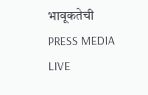भावूकतेची
PRESS MEDIA LIVE